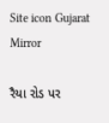Site icon Gujarat Mirror

રૈયા રોડ પર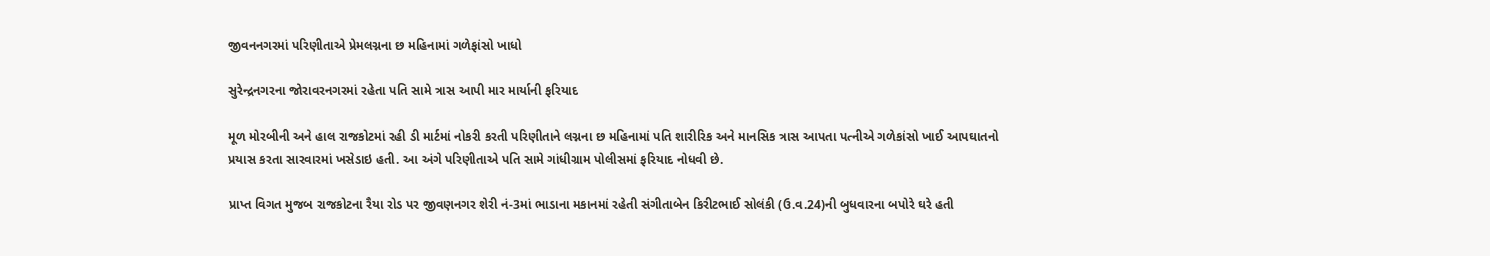જીવનનગરમાં પરિણીતાએ પ્રેમલગ્નના છ મહિનામાં ગળેફાંસો ખાધો

સુરેન્દ્રનગરના જોરાવરનગરમાં રહેતા પતિ સામે ત્રાસ આપી માર માર્યાની ફરિયાદ

મૂળ મોરબીની અને હાલ રાજકોટમાં રહી ડી માર્ટમાં નોકરી કરતી પરિણીતાને લગ્નના છ મહિનામાં પતિ શારીરિક અને માનસિક ત્રાસ આપતા પત્નીએ ગળેકાંસો ખાઈ આપઘાતનો પ્રયાસ કરતા સારવારમાં ખસેડાઇ હતી. આ અંગે પરિણીતાએ પતિ સામે ગાંધીગ્રામ પોલીસમાં ફરિયાદ નોધવી છે.

પ્રાપ્ત વિગત મુજબ રાજકોટના રૈયા રોડ પર જીવણનગર શેરી નં-3માં ભાડાના મકાનમાં રહેતી સંગીતાબેન કિરીટભાઈ સોલંકી (ઉ.વ.24)ની બુધવારના બપોરે ઘરે હતી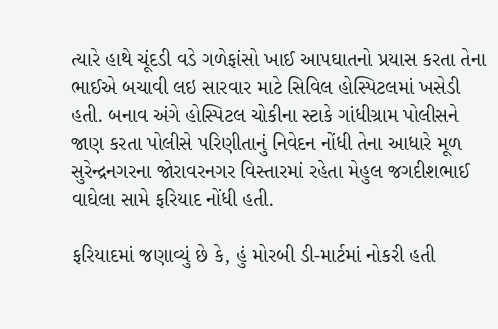ત્યારે હાથે ચૂંદડી વડે ગળેફાંસો ખાઈ આપઘાતનો પ્રયાસ કરતા તેના ભાઈએ બચાવી લઇ સારવાર માટે સિવિલ હોસ્પિટલમાં ખસેડી હતી. બનાવ અંગે હોસ્પિટલ ચોકીના સ્ટાકે ગાંધીગ્રામ પોલીસને જાણ કરતા પોલીસે પરિણીતાનું નિવેદન નોંધી તેના આધારે મૂળ સુરેન્દ્રનગરના જોરાવરનગર વિસ્તારમાં રહેતા મેહુલ જગદીશભાઈ વાઘેલા સામે ફરિયાદ નોંધી હતી.

ફરિયાદમાં જણાવ્યું છે કે, હું મોરબી ડી-માર્ટમાં નોકરી હતી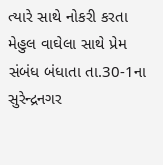ત્યારે સાથે નોકરી કરતા મેહુલ વાઘેલા સાથે પ્રેમ સંબંધ બંધાતા તા.30-1ના સુરેન્દ્રનગર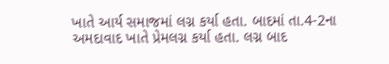ખાતે આર્ય સમાજમાં લગ્ન કર્યા હતા. બાદમાં તા.4-2ના અમદાવાદ ખાતે પ્રેમલગ્ન કર્યા હતા. લગ્ન બાદ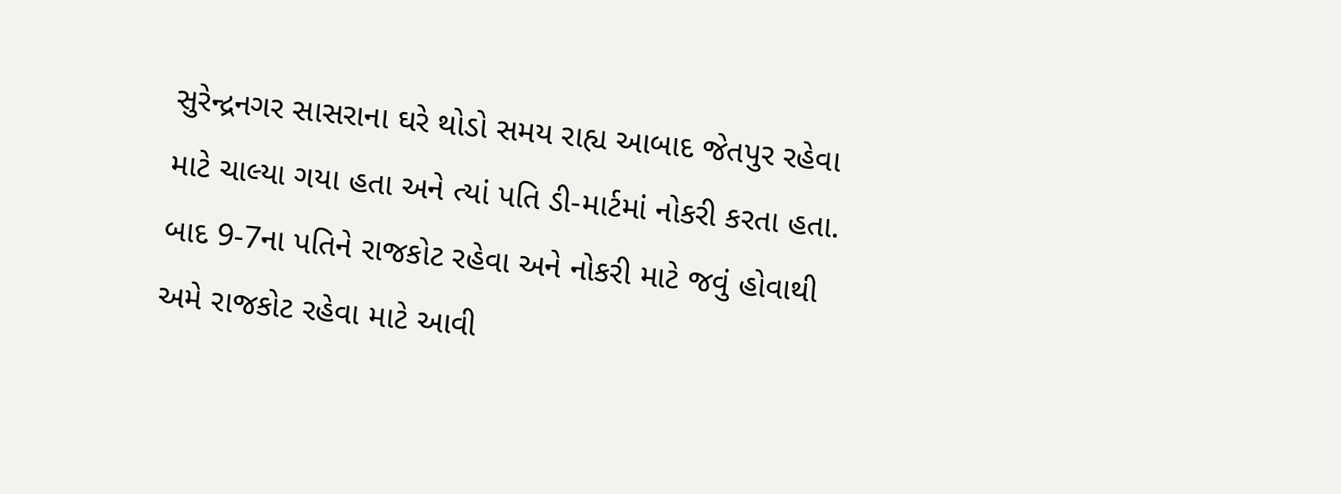સુરેન્દ્રનગર સાસરાના ઘરે થોડો સમય રાહ્ય આબાદ જેતપુર રહેવા માટે ચાલ્યા ગયા હતા અને ત્યાં પતિ ડી-માર્ટમાં નોકરી કરતા હતા. બાદ 9-7ના પતિને રાજકોટ રહેવા અને નોકરી માટે જવું હોવાથી અમે રાજકોટ રહેવા માટે આવી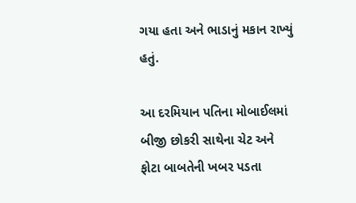ગયા હતા અને ભાડાનું મકાન રાખ્યું હતું.

આ દરમિયાન પતિના મોબાઈલમાં બીજી છોકરી સાથેના ચેટ અને ફોટા બાબતેની ખબર પડતા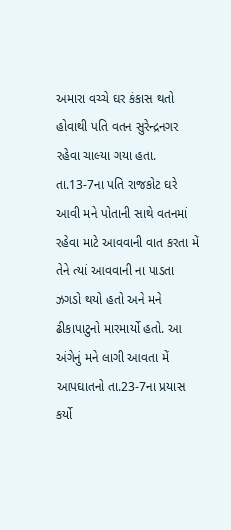અમારા વચ્ચે ઘર કંકાસ થતો હોવાથી પતિ વતન સુરેન્દ્રનગર રહેવા ચાલ્યા ગયા હતા. તા.13-7ના પતિ રાજકોટ ઘરે આવી મને પોતાની સાથે વતનમાં રહેવા માટે આવવાની વાત કરતા મેં તેને ત્યાં આવવાની ના પાડતા ઝગડો થયો હતો અને મને ઢીકાપાટુનો મારમાર્યો હતો. આ અંગેનું મને લાગી આવતા મેં આપઘાતનો તા.23-7ના પ્રયાસ કર્યો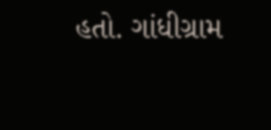હતો. ગાંધીગ્રામ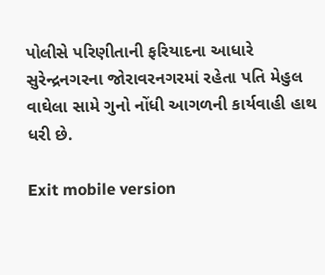પોલીસે પરિણીતાની ફરિયાદના આધારે સુરેન્દ્રનગરના જોરાવરનગરમાં રહેતા પતિ મેહુલ વાઘેલા સામે ગુનો નોંધી આગળની કાર્યવાહી હાથ ધરી છે.

Exit mobile version